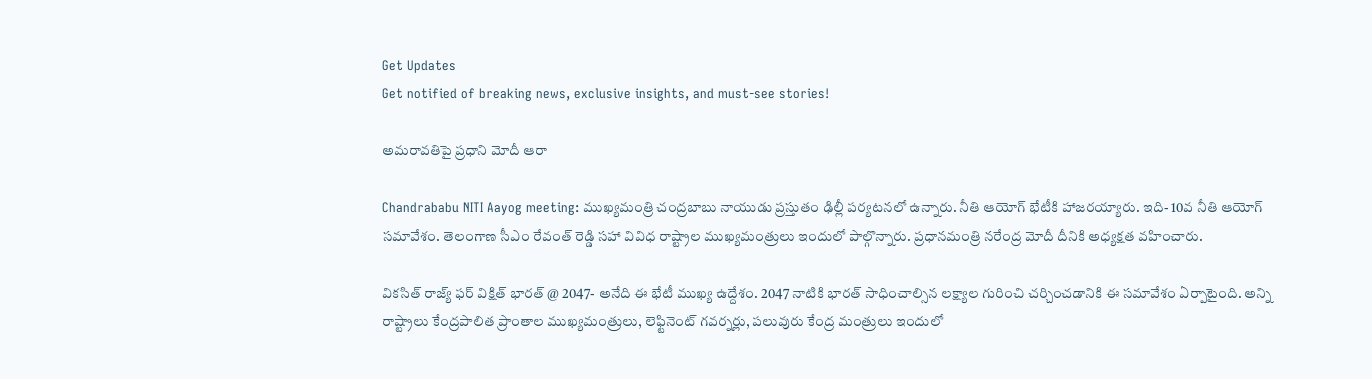Get Updates
Get notified of breaking news, exclusive insights, and must-see stories!

అమరావతిపై ప్రధాని మోదీ ఆరా

Chandrababu NITI Aayog meeting: ముఖ్యమంత్రి చంద్రబాబు నాయుడు ప్రస్తుతం ఢిల్లీ పర్యటనలో ఉన్నారు. నీతి ఆయోగ్ భేటీకి హాజరయ్యారు. ఇది- 10వ నీతి ఆయోగ్ సమావేశం. తెలంగాణ సీఎం రేవంత్ రెడ్డి సహా వివిధ రాష్ట్రాల ముఖ్యమంత్రులు ఇందులో పాల్గొన్నారు. ప్రధానమంత్రి నరేంద్ర మోదీ దీనికి అధ్యక్షత వహించారు.

వికసిత్ రాజ్య్ ఫర్ విక్షిత్ భారత్ @ 2047- అనేది ఈ భేటీ ముఖ్య ఉద్దేశం. 2047 నాటికి భారత్ సాధించాల్సిన లక్ష్యాల గురించి చర్చించడానికి ఈ సమావేశం ఏర్పాటైంది. అన్ని రాష్ట్రాలు కేంద్రపాలిత ప్రాంతాల ముఖ్యమంత్రులు, లెఫ్టినెంట్ గవర్నర్లు, పలువురు కేంద్ర మంత్రులు ఇందులో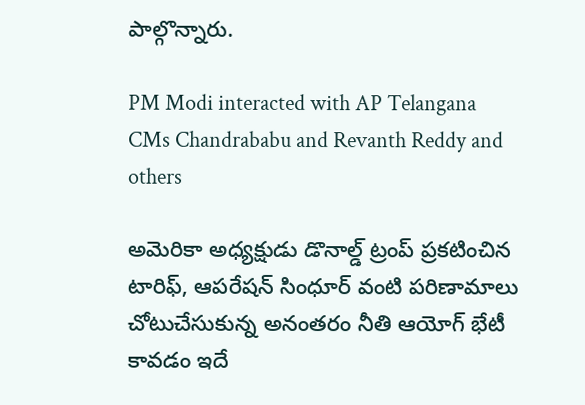పాల్గొన్నారు.

PM Modi interacted with AP Telangana CMs Chandrababu and Revanth Reddy and others

అమెరికా అధ్యక్షుడు డొనాల్డ్ ట్రంప్ ప్రకటించిన టారిఫ్, ఆపరేషన్ సింధూర్ వంటి పరిణామాలు చోటుచేసుకున్న అనంతరం నీతి ఆయోగ్ భేటీ కావడం ఇదే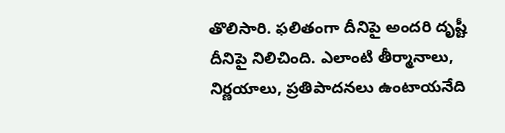తొలిసారి. ఫలితంగా దీనిపై అందరి దృష్టీ దీనిపై నిలిచింది. ఎలాంటి తీర్మానాలు, నిర్ణయాలు, ప్రతిపాదనలు ఉంటాయనేది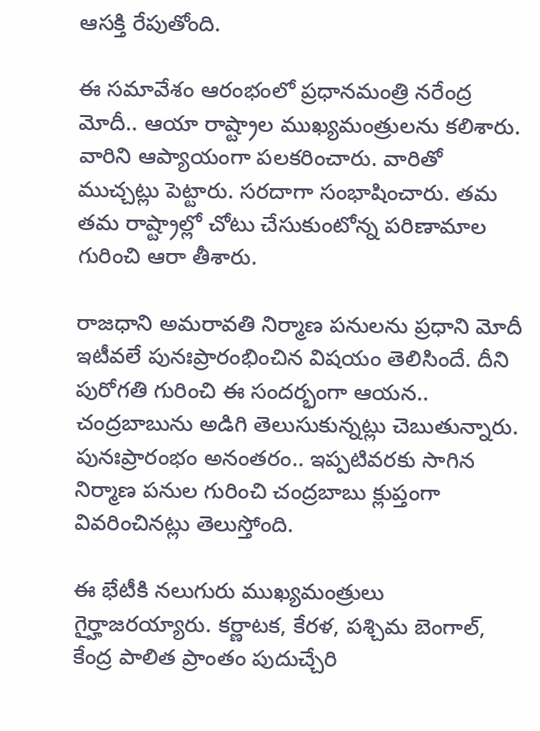ఆసక్తి రేపుతోంది.

ఈ సమావేశం ఆరంభంలో ప్రధానమంత్రి నరేంద్ర మోదీ.. ఆయా రాష్ట్రాల ముఖ్యమంత్రులను కలిశారు. వారిని ఆప్యాయంగా పలకరించారు. వారితో ముచ్చట్లు పెట్టారు. సరదాగా సంభాషించారు. తమ తమ రాష్ట్రాల్లో చోటు చేసుకుంటోన్న పరిణామాల గురించి ఆరా తీశారు.

రాజధాని అమరావతి నిర్మాణ పనులను ప్రధాని మోదీ ఇటీవలే పునఃప్రారంభించిన విషయం తెలిసిందే. దీని పురోగతి గురించి ఈ సందర్భంగా ఆయన.. చంద్రబాబును అడిగి తెలుసుకున్నట్లు చెబుతున్నారు. పునఃప్రారంభం అనంతరం.. ఇప్పటివరకు సాగిన నిర్మాణ పనుల గురించి చంద్రబాబు క్లుప్తంగా వివరించినట్లు తెలుస్తోంది.

ఈ భేటీకి నలుగురు ముఖ్యమంత్రులు గైర్హాజరయ్యారు. కర్ణాటక, కేరళ, పశ్చిమ బెంగాల్, కేంద్ర పాలిత ప్రాంతం పుదుచ్చేరి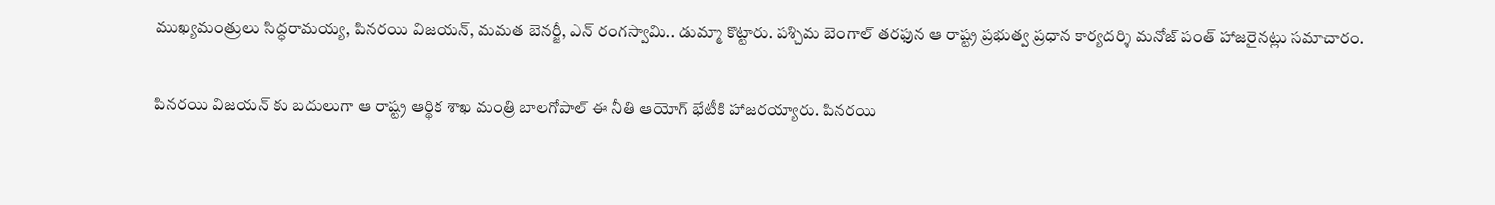ముఖ్యమంత్రులు సిద్ధరామయ్య, పినరయి విజయన్, మమత బెనర్జీ, ఎన్ రంగస్వామి.. డుమ్మా కొట్టారు. పశ్చిమ బెంగాల్ తరఫున ఆ రాష్ట్ర ప్రభుత్వ ప్రధాన కార్యదర్శి మనోజ్ పంత్ హాజరైనట్లు సమాచారం.

పినరయి విజయన్ కు బదులుగా ఆ రాష్ట్ర ఆర్థిక శాఖ మంత్రి బాలగోపాల్ ఈ నీతి ఆయోగ్ భేటీకి హాజరయ్యారు. పినరయి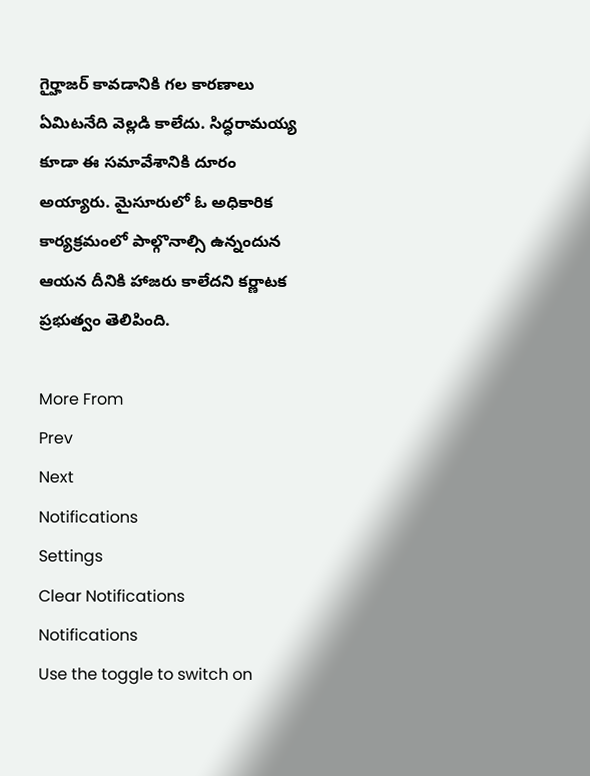గైర్హాజర్ కావడానికి గల కారణాలు ఏమిటనేది వెల్లడి కాలేదు. సిద్ధరామయ్య కూడా ఈ సమావేశానికి దూరం అయ్యారు. మైసూరులో ఓ అధికారిక కార్యక్రమంలో పాల్గొనాల్సి ఉన్నందున ఆయన దీనికి హాజరు కాలేదని కర్ణాటక ప్రభుత్వం తెలిపింది.

More From
Prev
Next
Notifications
Settings
Clear Notifications
Notifications
Use the toggle to switch on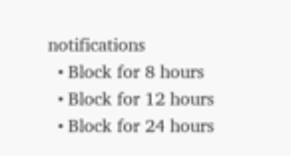notifications
  • Block for 8 hours
  • Block for 12 hours
  • Block for 24 hours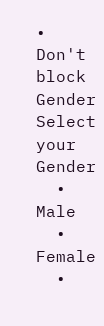• Don't block
Gender
Select your Gender
  • Male
  • Female
  •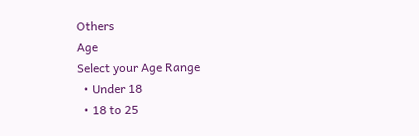Others
Age
Select your Age Range
  • Under 18
  • 18 to 25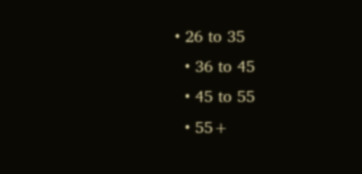• 26 to 35
  • 36 to 45
  • 45 to 55
  • 55+